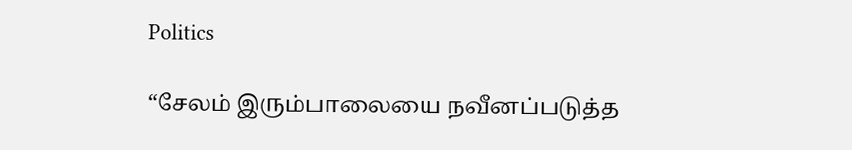Politics

“சேலம் இரும்பாலையை நவீனப்படுத்த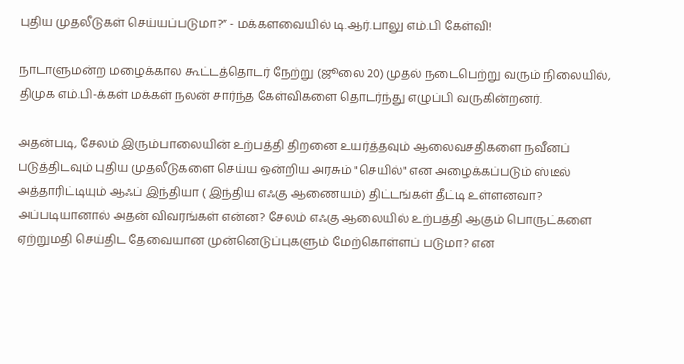புதிய முதலீடுகள் செய்யப்படுமா?” - மக்களவையில் டி.ஆர்.பாலு எம்.பி கேள்வி!

நாடாளுமன்ற மழைக்கால கூட்டத்தொடர் நேற்று (ஜூலை 20) முதல் நடைபெற்று வரும் நிலையில், திமுக எம்.பி-க்கள் மக்கள் நலன் சார்ந்த கேள்விகளை தொடர்ந்து எழுப்பி வருகின்றனர்.

அதன்படி, சேலம் இரும்பாலையின் உற்பத்தி திறனை உயர்த்தவும் ஆலைவசதிகளை நவீனப் படுத்திடவும் புதிய முதலீடுகளை செய்ய ஒன்றிய அரசும் "செயில்" என அழைக்கப்படும் ஸ்டீல் அத்தாரிட்டியும் ஆஃப் இந்தியா ( இந்திய எஃகு ஆணையம்) திட்டங்கள் தீட்டி உள்ளனவா? அப்படியானால் அதன் விவரங்கள் என்ன? சேலம் எஃகு ஆலையில் உற்பத்தி ஆகும் பொருட்களை ஏற்றுமதி செய்திட தேவையான முன்னெடுப்புகளும் மேற்கொள்ளப் படுமா? என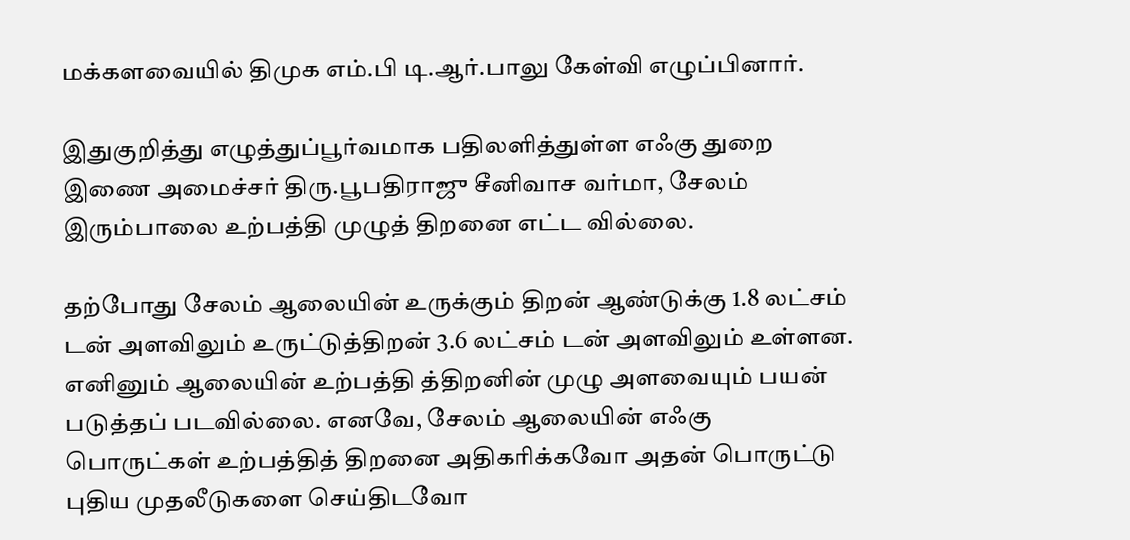மக்களவையில் திமுக எம்.பி டி.ஆர்.பாலு கேள்வி எழுப்பினார்.

இதுகுறித்து எழுத்துப்பூர்வமாக பதிலளித்துள்ள எஃகு துறை இணை அமைச்சர் திரு.பூபதிராஜு சீனிவாச வர்மா, சேலம் இரும்பாலை உற்பத்தி முழுத் திறனை எட்ட வில்லை.

தற்போது சேலம் ஆலையின் உருக்கும் திறன் ஆண்டுக்கு 1.8 லட்சம் டன் அளவிலும் உருட்டுத்திறன் 3.6 லட்சம் டன் அளவிலும் உள்ளன. எனினும் ஆலையின் உற்பத்தி த்திறனின் முழு அளவையும் பயன் படுத்தப் படவில்லை. எனவே, சேலம் ஆலையின் எஃகு பொருட்கள் உற்பத்தித் திறனை அதிகரிக்கவோ அதன் பொருட்டு புதிய முதலீடுகளை செய்திடவோ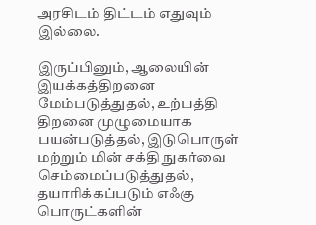அரசிடம் திட்டம் எதுவும் இல்லை.

இருப்பினும், ஆலையின் இயக்கத்திறனை மேம்படுத்துதல், உற்பத்தி திறனை முழுமையாக பயன்படுத்தல், இடுபொருள் மற்றும் மின் சக்தி நுகர்வை செம்மைப்படுத்துதல், தயாரிக்கப்படும் எஃகு பொருட்களின்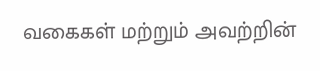வகைகள் மற்றும் அவற்றின்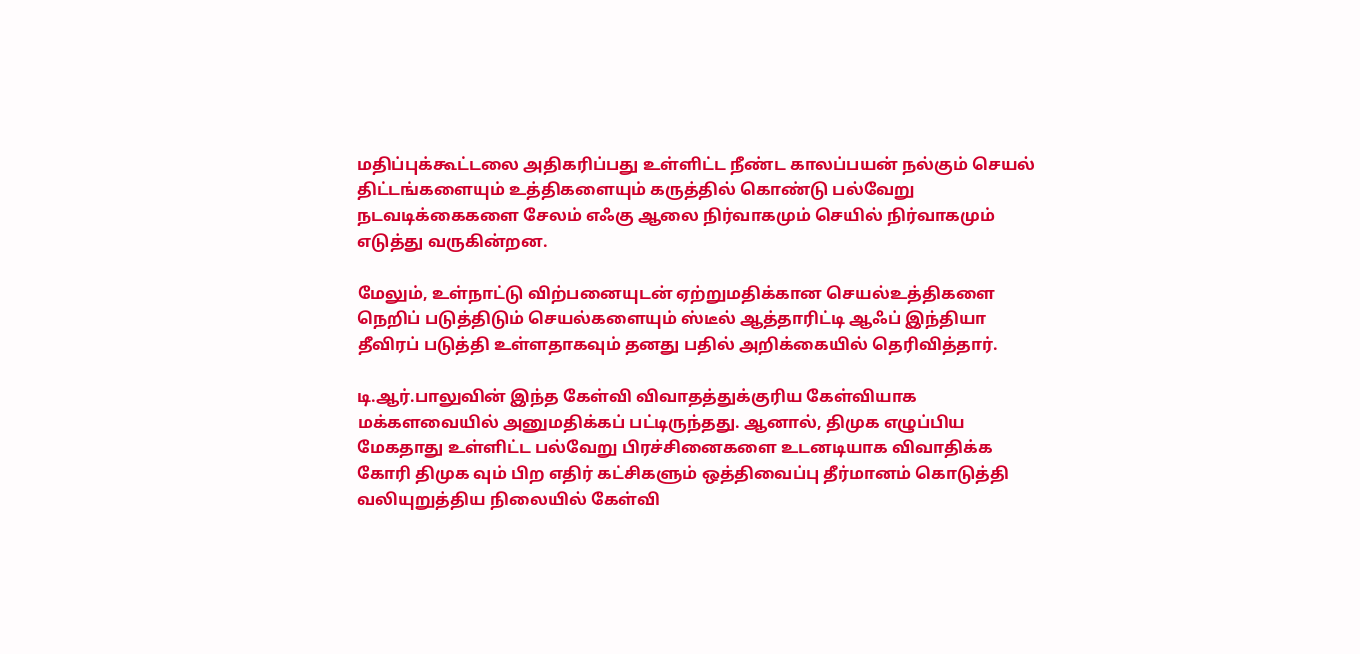மதிப்புக்கூட்டலை அதிகரிப்பது உள்ளிட்ட நீண்ட காலப்பயன் நல்கும் செயல் திட்டங்களையும் உத்திகளையும் கருத்தில் கொண்டு பல்வேறு நடவடிக்கைகளை சேலம் எஃகு ஆலை நிர்வாகமும் செயில் நிர்வாகமும் எடுத்து வருகின்றன.

மேலும், உள்நாட்டு விற்பனையுடன் ஏற்றுமதிக்கான செயல்உத்திகளை நெறிப் படுத்திடும் செயல்களையும் ஸ்டீல் ஆத்தாரிட்டி ஆஃப் இந்தியா தீவிரப் படுத்தி உள்ளதாகவும் தனது பதில் அறிக்கையில் தெரிவித்தார்.

டி.ஆர்.பாலுவின் இந்த கேள்வி விவாதத்துக்குரிய கேள்வியாக மக்களவையில் அனுமதிக்கப் பட்டிருந்தது. ஆனால், திமுக எழுப்பிய மேகதாது உள்ளிட்ட பல்வேறு பிரச்சினைகளை உடனடியாக விவாதிக்க கோரி திமுக வும் பிற எதிர் கட்சிகளும் ஒத்திவைப்பு தீர்மானம் கொடுத்தி வலியுறுத்திய நிலையில் கேள்வி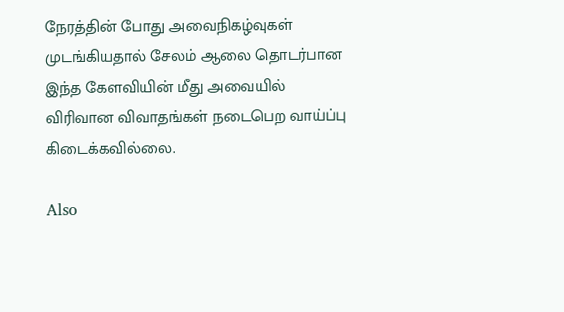நேரத்தின் போது அவைநிகழ்வுகள் முடங்கியதால் சேலம் ஆலை தொடர்பான இந்த கேளவியின் மீது அவையில் விரிவான விவாதங்கள் நடைபெற வாய்ப்பு கிடைக்கவில்லை.

Also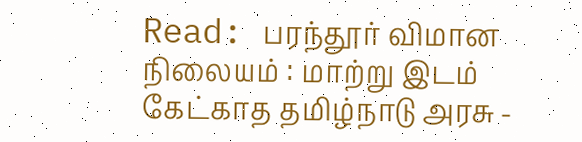Read: பரந்தூர் விமான நிலையம் : மாற்று இடம் கேட்காத தமிழ்நாடு அரசு -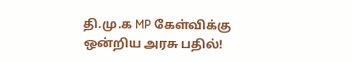தி.மு.க MP கேள்விக்கு ஒன்றிய அரசு பதில்!